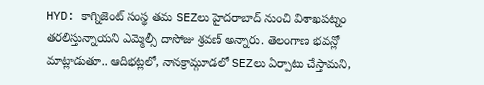HYD: కాగ్నిజెంట్ సంస్థ తమ SEZలు హైదరాబాద్ నుంచి విశాఖపట్నం తరలిస్తున్నాయని ఎమ్మెల్సీ దాసోజు శ్రవణ్ అన్నారు. తెలంగాణ భవన్లో మాట్లాడుతూ.. ఆదిభట్లలో, నానక్రామ్గూడలో SEZలు ఏర్పాటు చేస్తామని,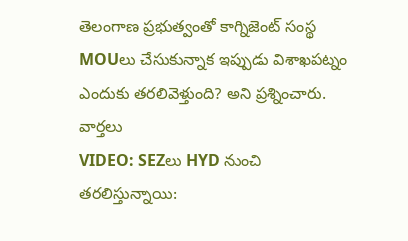తెలంగాణ ప్రభుత్వంతో కాగ్నిజెంట్ సంస్థ MOUలు చేసుకున్నాక ఇప్పుడు విశాఖపట్నం ఎందుకు తరలివెళ్తుంది? అని ప్రశ్నించారు.
వార్తలు
VIDEO: SEZలు HYD నుంచి తరలిస్తున్నాయి: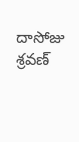దాసోజు శ్రవణ్